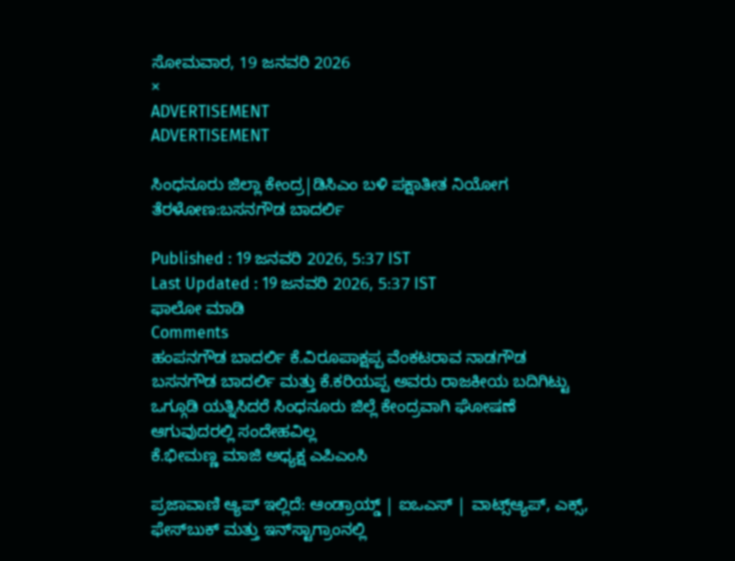ಸೋಮವಾರ, 19 ಜನವರಿ 2026
×
ADVERTISEMENT
ADVERTISEMENT

ಸಿಂಧನೂರು ಜಿಲ್ಲಾ ಕೇಂದ್ರ|ಡಿಸಿಎಂ ಬಳಿ ಪಕ್ಷಾತೀತ ನಿಯೋಗ ತೆರಳೋಣ:ಬಸನಗೌಡ ಬಾದರ್ಲಿ

Published : 19 ಜನವರಿ 2026, 5:37 IST
Last Updated : 19 ಜನವರಿ 2026, 5:37 IST
ಫಾಲೋ ಮಾಡಿ
Comments
ಹಂಪನಗೌಡ ಬಾದರ್ಲಿ ಕೆ.ವಿರೂಪಾಕ್ಷಪ್ಪ ವೆಂಕಟರಾವ ನಾಡಗೌಡ ಬಸನಗೌಡ ಬಾದರ್ಲಿ ಮತ್ತು ಕೆ.ಕರಿಯಪ್ಪ ಅವರು ರಾಜಕೀಯ ಬದಿಗಿಟ್ಟು ಒಗ್ಗೂಡಿ ಯತ್ನಿಸಿದರೆ ಸಿಂಧನೂರು ಜಿಲ್ಲೆ ಕೇಂದ್ರವಾಗಿ ಘೋಷಣೆ ಆಗುವುದರಲ್ಲಿ ಸಂದೇಹವಿಲ್ಲ
ಕೆ.ಭೀಮಣ್ಣ ಮಾಜಿ ಅಧ್ಯಕ್ಷ ಎಪಿಎಂಸಿ

ಪ್ರಜಾವಾಣಿ ಆ್ಯಪ್ ಇಲ್ಲಿದೆ: ಆಂಡ್ರಾಯ್ಡ್ | ಐಒಎಸ್ | ವಾಟ್ಸ್ಆ್ಯಪ್, ಎಕ್ಸ್, ಫೇಸ್‌ಬುಕ್ ಮತ್ತು ಇನ್‌ಸ್ಟಾಗ್ರಾಂನಲ್ಲಿ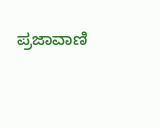ಪ್ರಜಾವಾಣಿ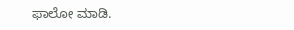ಫಾಲೋ ಮಾಡಿ.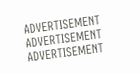ADVERTISEMENT
ADVERTISEMENT
ADVERTISEMENT